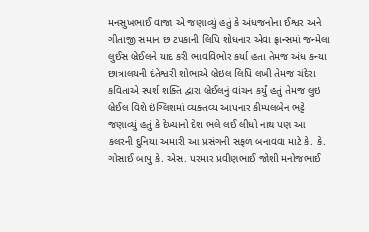મનસુખભાઈ વાજા એ જણાવ્યું હતું કે અંધજનોના ઈશ્વર અને ગીતાજી સમાન છ ટપકાની લિપિ શોધનાર એવા ફ્રાન્સમાં જન્મેલા લુઈસ બ્રેઈલને યાદ કરી ભાવવિભોર કર્યા હતા તેમજ અંધ કન્યા છાત્રાલયની દંતેશ્વરી શોભાએ બ્રેઇલ લિપિ લખી તેમજ ચંદેરા કવિતાએ સ્પર્શ શક્તિ દ્વારા બ્રેઈલનું વાંચન કર્યું હતું તેમજ લુઇ બ્રેઈલ વિશે ઇંગ્લિશમાં વ્યક્તવ્ય આપનાર કીમ્પલબેન ભટ્ટે જણાવ્યું હતું કે દેખ્યાનો દેશ ભલે લઈ લીધો નાથ પણ આ કલરની દુનિયા અમારી આ પ્રસંગની સફળ બનાવવા માટે કે. કે. ગોસાઈ બાપુ કે. એસ. પરમાર પ્રવીણભાઈ જોશી મનોજભાઈ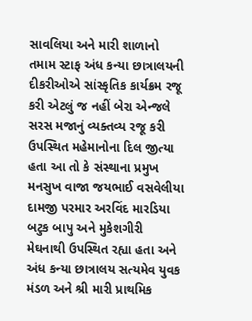સાવલિયા અને મારી શાળાનો તમામ સ્ટાફ અંધ કન્યા છાત્રાલયની દીકરીઓએ સાંસ્કૃતિક કાર્યક્રમ રજૂ કરી એટલું જ નહીં બેરા એન્જલે સરસ મજાનું વ્યક્તવ્ય રજૂ કરી ઉપસ્થિત મહેમાનોના દિલ જીત્યા હતા આ તો કે સંસ્થાના પ્રમુખ મનસુખ વાજા જયભાઈ વસવેલીયા દામજી પરમાર અરવિંદ મારડિયા બટુક બાપુ અને મુકેશગીરી મેઘનાથી ઉપસ્થિત રહ્યા હતા અને અંધ કન્યા છાત્રાલય સત્યમેવ યુવક મંડળ અને શ્રી મારી પ્રાથમિક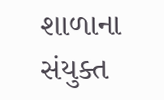શાળાના સંયુક્ત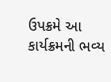ઉપક્રમે આ કાર્યક્રમની ભવ્ય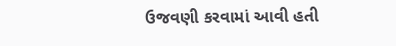ઉજવણી કરવામાં આવી હતી